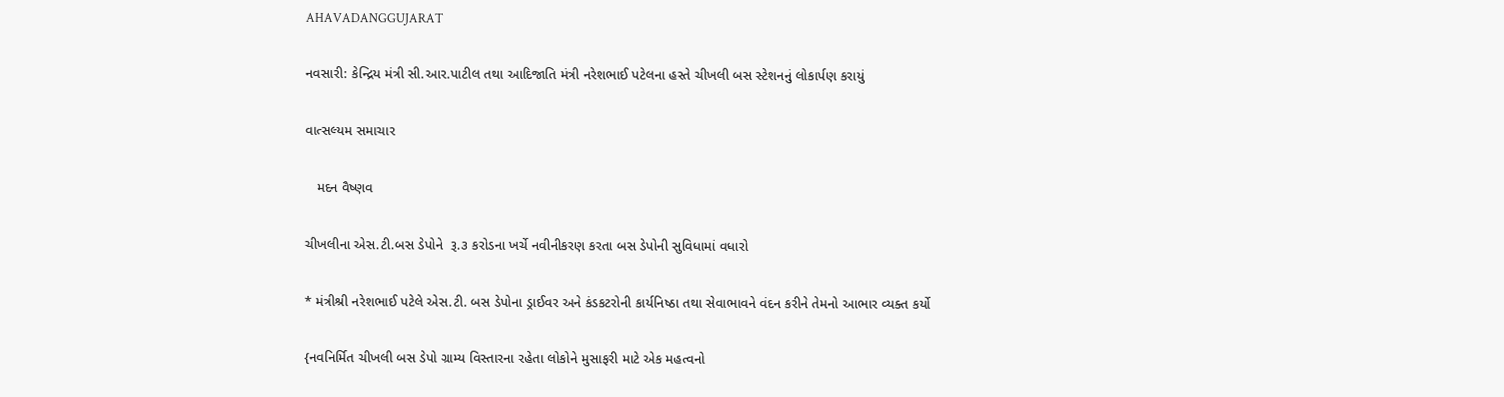AHAVADANGGUJARAT

નવસારી: કેન્દ્રિય મંત્રી સી.આર.પાટીલ તથા આદિજાતિ મંત્રી નરેશભાઈ પટેલના હસ્તે ચીખલી બસ સ્ટેશનનું લોકાર્પણ કરાયું

વાત્સલ્યમ સમાચાર

   મદન વૈષ્ણવ

ચીખલીના એસ.ટી.બસ ડેપોને  રૂ.૩ કરોડના ખર્ચે નવીનીકરણ કરતા બસ ડેપોની સુવિધામાં વધારો

* મંત્રીશ્રી નરેશભાઈ પટેલે એસ.ટી. બસ ડેપોના ડ્રાઈવર અને કંડકટરોની કાર્યનિષ્ઠા તથા સેવાભાવને વંદન કરીને તેમનો આભાર વ્યક્ત કર્યો

{નવનિર્મિત ચીખલી બસ ડેપો ગ્રામ્ય વિસ્તારના રહેતા લોકોને મુસાફરી માટે એક મહત્વનો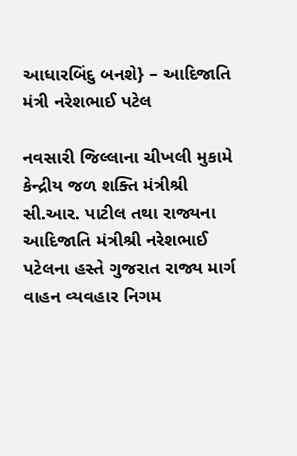આધારબિંદુ બનશે} – આદિજાતિ મંત્રી નરેશભાઈ પટેલ

નવસારી જિલ્લાના ચીખલી મુકામે કેન્દ્રીય જળ શક્તિ મંત્રીશ્રી સી.આર. પાટીલ તથા રાજ્યના આદિજાતિ મંત્રીશ્રી નરેશભાઈ પટેલના હસ્તે ગુજરાત રાજ્ય માર્ગ વાહન વ્યવહાર નિગમ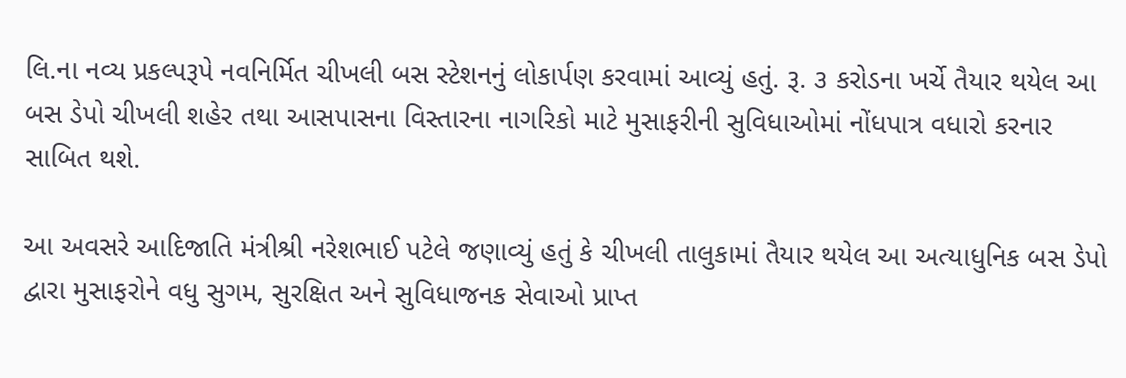લિ.ના નવ્ય પ્રકલ્પરૂપે નવનિર્મિત ચીખલી બસ સ્ટેશનનું લોકાર્પણ કરવામાં આવ્યું હતું. રૂ. ૩ કરોડના ખર્ચે તૈયાર થયેલ આ બસ ડેપો ચીખલી શહેર તથા આસપાસના વિસ્તારના નાગરિકો માટે મુસાફરીની સુવિધાઓમાં નોંધપાત્ર વધારો કરનાર સાબિત થશે.

આ અવસરે આદિજાતિ મંત્રીશ્રી નરેશભાઈ પટેલે જણાવ્યું હતું કે ચીખલી તાલુકામાં તૈયાર થયેલ આ અત્યાધુનિક બસ ડેપો દ્વારા મુસાફરોને વધુ સુગમ, સુરક્ષિત અને સુવિધાજનક સેવાઓ પ્રાપ્ત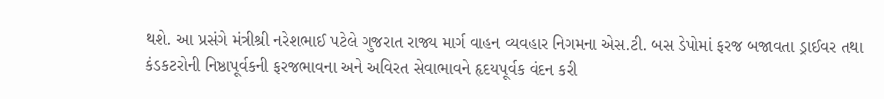થશે. આ પ્રસંગે મંત્રીશ્રી નરેશભાઈ પટેલે ગુજરાત રાજ્ય માર્ગ વાહન વ્યવહાર નિગમના એસ.ટી. બસ ડેપોમાં ફરજ બજાવતા ડ્રાઈવર તથા કંડકટરોની નિષ્ઠાપૂર્વકની ફરજભાવના અને અવિરત સેવાભાવને હૃદયપૂર્વક વંદન કરી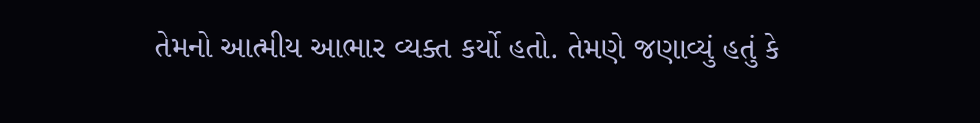તેમનો આત્મીય આભાર વ્યક્ત કર્યો હતો. તેમણે જણાવ્યું હતું કે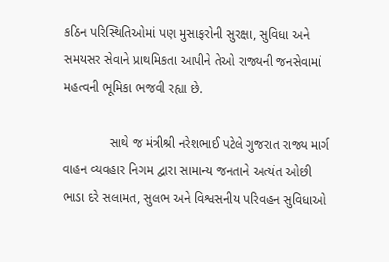કઠિન પરિસ્થિતિઓમાં પણ મુસાફરોની સુરક્ષા, સુવિધા અને સમયસર સેવાને પ્રાથમિકતા આપીને તેઓ રાજ્યની જનસેવામાં મહત્વની ભૂમિકા ભજવી રહ્યા છે.

             સાથે જ મંત્રીશ્રી નરેશભાઈ પટેલે ગુજરાત રાજ્ય માર્ગ વાહન વ્યવહાર નિગમ દ્વારા સામાન્ય જનતાને અત્યંત ઓછી ભાડા દરે સલામત, સુલભ અને વિશ્વસનીય પરિવહન સુવિધાઓ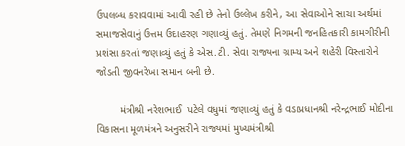ઉપલબ્ધ કરાવવામાં આવી રહી છે તેનો ઉલ્લેખ કરીને, આ સેવાઓને સાચા અર્થમાં સમાજસેવાનું ઉત્તમ ઉદાહરણ ગણાવ્યું હતું. તેમણે નિગમની જનહિતકારી કામગીરીની પ્રશંસા કરતાં જણાવ્યું હતું કે એસ.ટી. સેવા રાજ્યના ગ્રામ્ય અને શહેરી વિસ્તારોને જોડતી જીવનરેખા સમાન બની છે.

        મંત્રીશ્રી નરેશભાઈ  પટેલે વધુમાં જણાવ્યું હતું કે વડાપ્રધાનશ્રી નરેન્દ્રભાઈ મોદીના વિકાસના મૂળમંત્રને અનુસરીને રાજ્યમાં મુખ્યમંત્રીશ્રી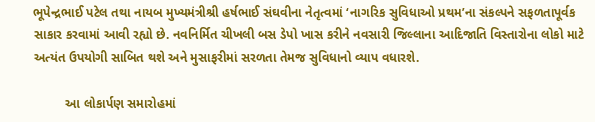ભૂપેન્દ્રભાઈ પટેલ તથા નાયબ મુખ્યમંત્રીશ્રી હર્ષભાઈ સંઘવીના નેતૃત્વમાં ‘નાગરિક સુવિધાઓ પ્રથમ’ના સંકલ્પને સફળતાપૂર્વક સાકાર કરવામાં આવી રહ્યો છે. નવનિર્મિત ચીખલી બસ ડેપો ખાસ કરીને નવસારી જિલ્લાના આદિજાતિ વિસ્તારોના લોકો માટે અત્યંત ઉપયોગી સાબિત થશે અને મુસાફરીમાં સરળતા તેમજ સુવિધાનો વ્યાપ વધારશે.

         આ લોકાર્પણ સમારોહમાં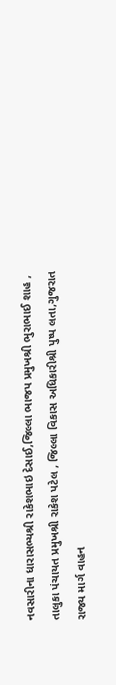નવસારીના ધારાસભ્યશ્રી રાકેશભાઇ દેસાઈ,જિલ્લા ભાજપ પ્રમુખશ્રી ભુરાભાઈ શાહ , તાલુકા પંચાયત પ્રમુખશ્રી રાકેશ પટેલ , જિલ્લા વિકાસ અધિકારીશ્રી પુષ્પ લતા,ગુજરાત રાજ્ય માર્ગ વાહન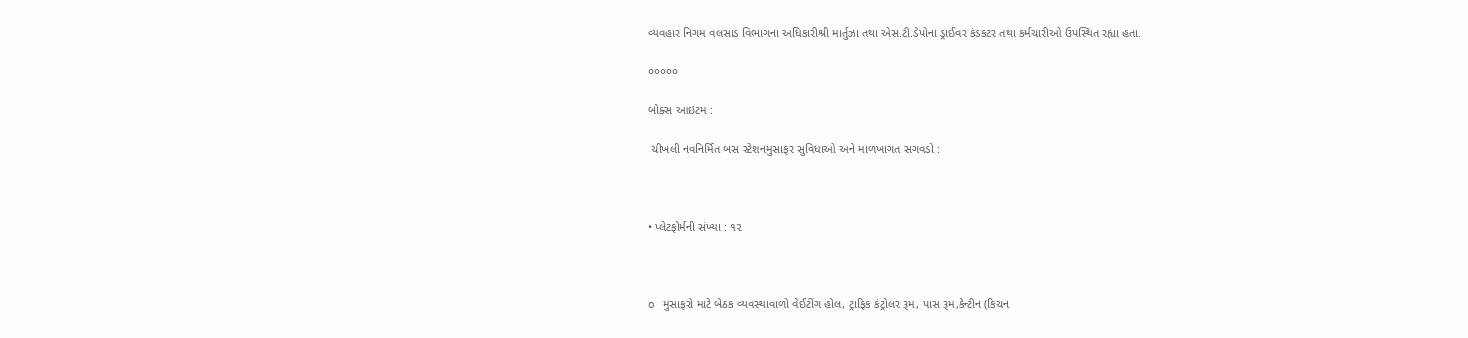વ્યવહાર નિગમ વલસાડ વિભાગના અધિકારીશ્રી માર્તુઝા તથા એસ.ટી.ડેપોના ડ્રાઈવર કંડકટર તથા કર્મચારીઓ ઉપસ્થિત રહ્યા હતા.

૦૦૦૦૦

બોક્સ આઇટમ :

 ચીખલી નવનિર્મિત બસ સ્ટેશનમુસાફર સુવિધાઓ અને માળખાગત સગવડો :



• પ્લેટફોર્મની સંખ્યા : ૧૨



o મુસાફરો માટે બેઠક વ્યવસ્થાવાળો વેઈટીંગ હોલ, ટ્રાફિક કંટ્રોલર રૂમ, પાસ રૂમ,કેન્ટીન (કિચન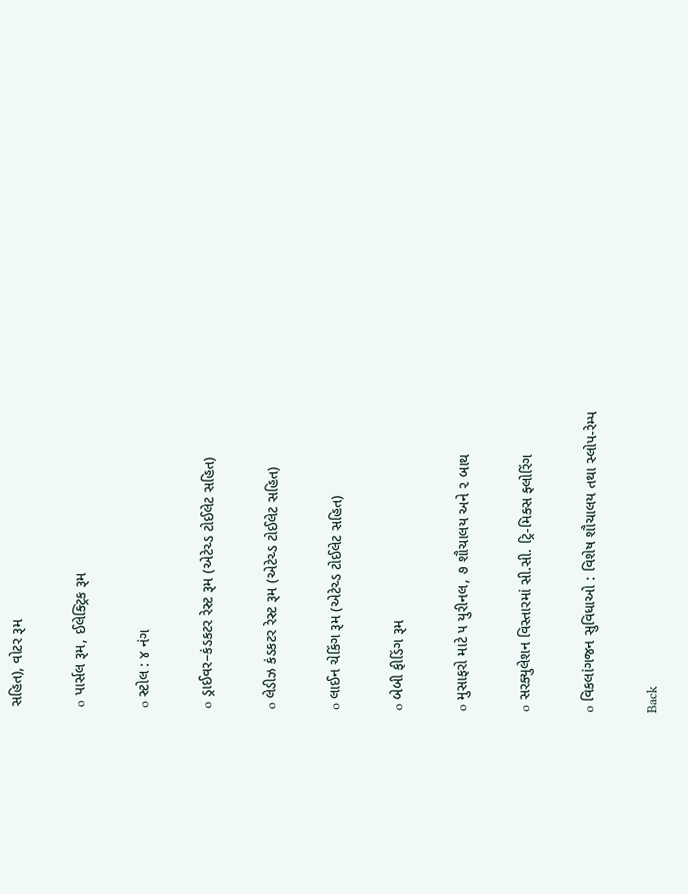સહિત), વોટર રૂમ

o પાર્સલ રૂમ, ઈલેક્ટ્રિક રૂમ

o સ્ટોલ : ૪ નંગ

o ડ્રાઈવર–કંડકટર રેસ્ટ રૂમ (એટેચ્ડ ટોઈલેટ સહિત)

o લેડીઝ કંડકટર રેસ્ટ રૂમ (એટેચ્ડ ટોઈલેટ સહિત)

o લાઈન ચેકિંગ રૂમ (એટેચ્ડ ટોઈલેટ સહિત)

o બેબી ફીડિંગ રૂમ

o મુસાફરો માટે ૫ યુરીનલ, ૭ શૌચાલય અને ૨ બાથ

o સરક્યુલેશન વિસ્તારમાં સી.સી. ટ્રિ-મિક્સ ફ્લોરિંગ

o વિકલાંગજન સુવિધાઓ : વિશેષ શૌચાલય તથા સ્લોપ-રેમ્પ

Back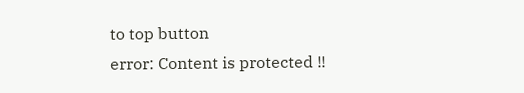to top button
error: Content is protected !!